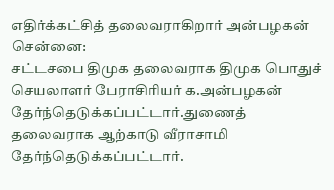எதிர்க்கட்சித் தலைவராகிறார் அன்பழகன்
சென்னை:
சட்டசபை திமுக தலைவராக திமுக பொதுச் செயலாளர் பேராசிரியர் க.அன்பழகன் தேர்ந்தெடுக்கப்பட்டார்.துணைத் தலைவராக ஆற்காடு வீராசாமி தேர்ந்தெடுக்கப்பட்டார்.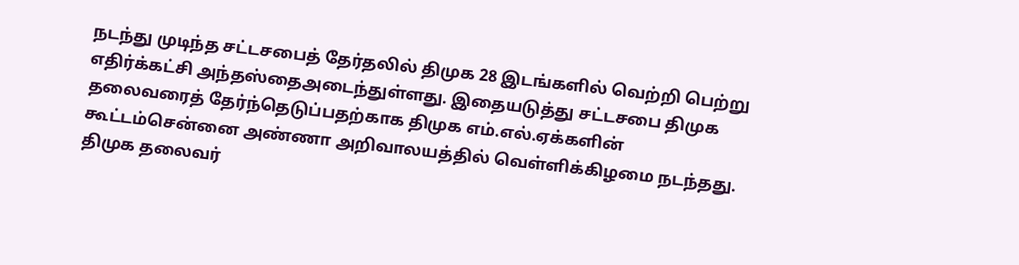நடந்து முடிந்த சட்டசபைத் தேர்தலில் திமுக 28 இடங்களில் வெற்றி பெற்று எதிர்க்கட்சி அந்தஸ்தைஅடைந்துள்ளது. இதையடுத்து சட்டசபை திமுக தலைவரைத் தேர்ந்தெடுப்பதற்காக திமுக எம்.எல்.ஏக்களின் கூட்டம்சென்னை அண்ணா அறிவாலயத்தில் வெள்ளிக்கிழமை நடந்தது.
திமுக தலைவர்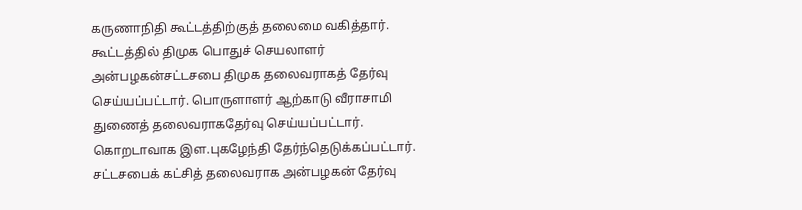கருணாநிதி கூட்டத்திற்குத் தலைமை வகித்தார். கூட்டத்தில் திமுக பொதுச் செயலாளர் அன்பழகன்சட்டசபை திமுக தலைவராகத் தேர்வு செய்யப்பட்டார். பொருளாளர் ஆற்காடு வீராசாமி துணைத் தலைவராகதேர்வு செய்யப்பட்டார். கொறடாவாக இள.புகழேந்தி தேர்ந்தெடுக்கப்பட்டார்.
சட்டசபைக் கட்சித் தலைவராக அன்பழகன் தேர்வு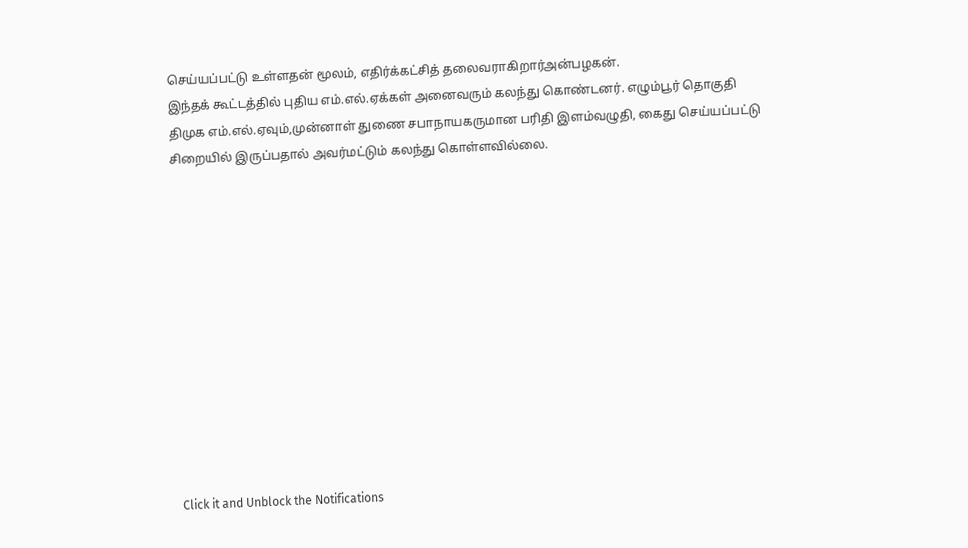செய்யப்பட்டு உள்ளதன் மூலம், எதிர்க்கட்சித் தலைவராகிறார்அன்பழகன்.
இந்தக் கூட்டத்தில் புதிய எம்.எல்.ஏக்கள் அனைவரும் கலந்து கொண்டனர். எழும்பூர் தொகுதி திமுக எம்.எல்.ஏவும்,முன்னாள் துணை சபாநாயகருமான பரிதி இளம்வழுதி, கைது செய்யப்பட்டு சிறையில் இருப்பதால் அவர்மட்டும் கலந்து கொள்ளவில்லை.












Click it and Unblock the Notifications